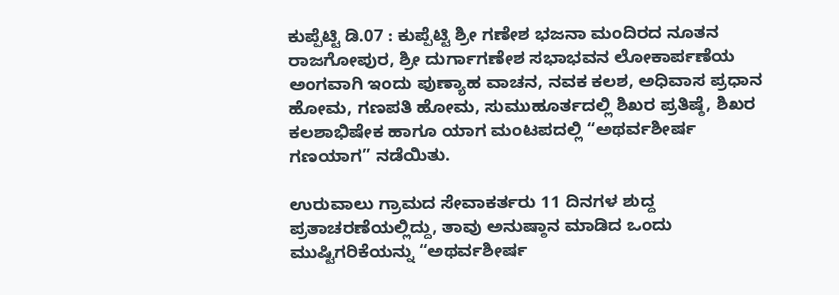ಕುಪ್ಪೆಟ್ಟಿ ಡಿ.07 : ಕುಪ್ಪೆಟ್ಟಿ ಶ್ರೀ ಗಣೇಶ ಭಜನಾ ಮಂದಿರದ ನೂತನ ರಾಜಗೋಪುರ, ಶ್ರೀ ದುರ್ಗಾಗಣೇಶ ಸಭಾಭವನ ಲೋಕಾರ್ಪಣೆಯ ಅಂಗವಾಗಿ ಇಂದು ಪುಣ್ಯಾಹ ವಾಚನ, ನವಕ ಕಲಶ, ಅಧಿವಾಸ ಪ್ರಧಾನ ಹೋಮ, ಗಣಪತಿ ಹೋಮ, ಸುಮುಹೂರ್ತದಲ್ಲಿ ಶಿಖರ ಪ್ರತಿಷ್ಠೆ, ಶಿಖರ ಕಲಶಾಭಿಷೇಕ ಹಾಗೂ ಯಾಗ ಮಂಟಪದಲ್ಲಿ “ಅಥರ್ವಶೀರ್ಷ ಗಣಯಾಗ” ನಡೆಯಿತು.

ಉರುವಾಲು ಗ್ರಾಮದ ಸೇವಾಕರ್ತರು 11 ದಿನಗಳ ಶುದ್ದ ಪ್ರತಾಚರಣೆಯಲ್ಲಿದ್ದು, ತಾವು ಅನುಷ್ಠಾನ ಮಾಡಿದ ಒಂದು ಮುಷ್ಟಿಗರಿಕೆಯನ್ನು “ಅಥರ್ವಶೀರ್ಷ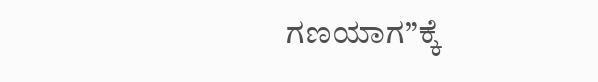ಗಣಯಾಗ”ಕ್ಕೆ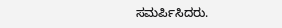ಸಮರ್ಪಿಸಿದರು.